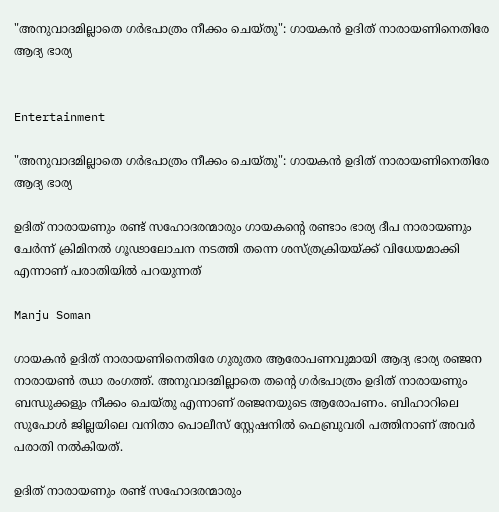"അനുവാദമില്ലാതെ ഗര്‍ഭപാത്രം നീക്കം ചെയ്തു": ഗായകന്‍ ഉദിത് നാരായണിനെതിരേ ആദ്യ ഭാര്യ


Entertainment

"അനുവാദമില്ലാതെ ഗര്‍ഭപാത്രം നീക്കം ചെയ്തു": ഗായകന്‍ ഉദിത് നാരായണിനെതിരേ ആദ്യ ഭാര്യ

ഉദിത് നാരായണും രണ്ട് സഹോദരന്മാരും ഗായകന്റെ രണ്ടാം ഭാര്യ ദീപ നാരായണും ചേര്‍ന്ന് ക്രിമിനല്‍ ഗൂഢാലോചന നടത്തി തന്നെ ശസ്ത്രക്രിയയ്ക്ക് വിധേയമാക്കി എന്നാണ് പരാതിയില്‍ പറയുന്നത്

Manju Soman

ഗായകന്‍ ഉദിത് നാരായണിനെതിരേ ഗുരുതര ആരോപണവുമായി ആദ്യ ഭാര്യ രഞ്ജന നാരായണ്‍ ഝാ രംഗത്ത്. അനുവാദമില്ലാതെ തന്റെ ഗര്‍ഭപാത്രം ഉദിത് നാരായണും ബന്ധുക്കളും നീക്കം ചെയ്തു എന്നാണ് രഞ്ജനയുടെ ആരോപണം. ബിഹാറിലെ സുപോള്‍ ജില്ലയിലെ വനിതാ പൊലീസ് സ്റ്റേഷനില്‍ ഫെബ്രുവരി പത്തിനാണ് അവര്‍ പരാതി നല്‍കിയത്.

ഉദിത് നാരായണും രണ്ട് സഹോദരന്മാരും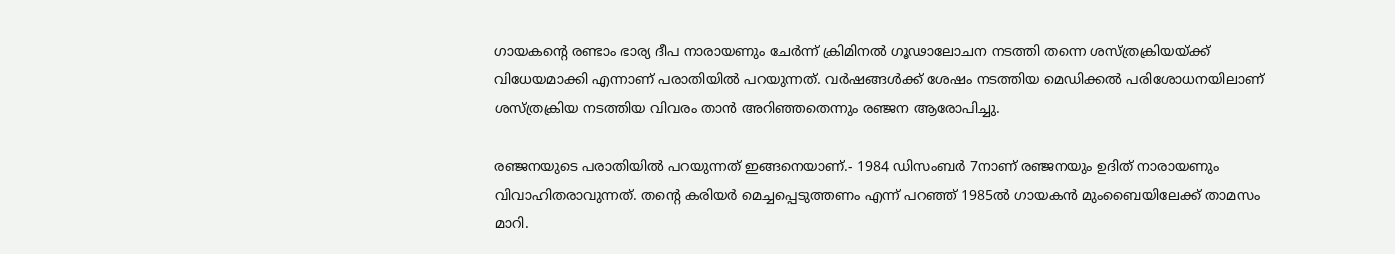ഗായകന്റെ രണ്ടാം ഭാര്യ ദീപ നാരായണും ചേര്‍ന്ന് ക്രിമിനല്‍ ഗൂഢാലോചന നടത്തി തന്നെ ശസ്ത്രക്രിയയ്ക്ക് വിധേയമാക്കി എന്നാണ് പരാതിയില്‍ പറയുന്നത്. വര്‍ഷങ്ങള്‍ക്ക് ശേഷം നടത്തിയ മെഡിക്കല്‍ പരിശോധനയിലാണ് ശസ്ത്രക്രിയ നടത്തിയ വിവരം താന്‍ അറിഞ്ഞതെന്നും രഞ്ജന ആരോപിച്ചു.

രഞ്ജനയുടെ പരാതിയില്‍ പറയുന്നത് ഇങ്ങനെയാണ്.- 1984 ഡിസംബര്‍ 7നാണ് രഞ്ജനയും ഉദിത് നാരായണും വിവാഹിതരാവുന്നത്. തന്റെ കരിയര്‍ മെച്ചപ്പെടുത്തണം എന്ന് പറഞ്ഞ് 1985ല്‍ ഗായകന്‍ മുംബൈയിലേക്ക് താമസം മാറി.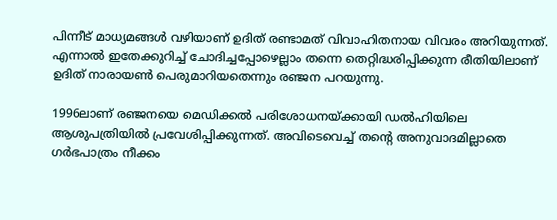പിന്നീട് മാധ്യമങ്ങള്‍ വഴിയാണ് ഉദിത് രണ്ടാമത് വിവാഹിതനായ വിവരം അറിയുന്നത്. എന്നാല്‍ ഇതേക്കുറിച്ച് ചോദിച്ചപ്പോഴെല്ലാം തന്നെ തെറ്റിദ്ധരിപ്പിക്കുന്ന രീതിയിലാണ് ഉദിത് നാരായണ്‍ പെരുമാറിയതെന്നും രഞ്ജന പറയുന്നു.

1996ലാണ് രഞ്ജനയെ മെഡിക്കല്‍ പരിശോധനയ്ക്കായി ഡല്‍ഹിയിലെ ആശുപത്രിയില്‍ പ്രവേശിപ്പിക്കുന്നത്. അവിടെവെച്ച് തന്റെ അനുവാദമില്ലാതെ ഗര്‍ഭപാത്രം നീക്കം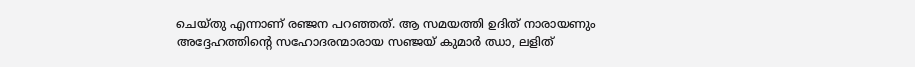ചെയ്തു എന്നാണ് രഞ്ജന പറഞ്ഞത്. ആ സമയത്തി ഉദിത് നാരായണും അദ്ദേഹത്തിന്റെ സഹോദരന്മാരായ സഞ്ജയ് കുമാര്‍ ഝാ, ലളിത്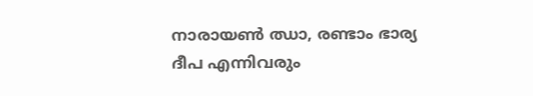നാരായണ്‍ ഝാ, രണ്ടാം ഭാര്യ ദീപ എന്നിവരും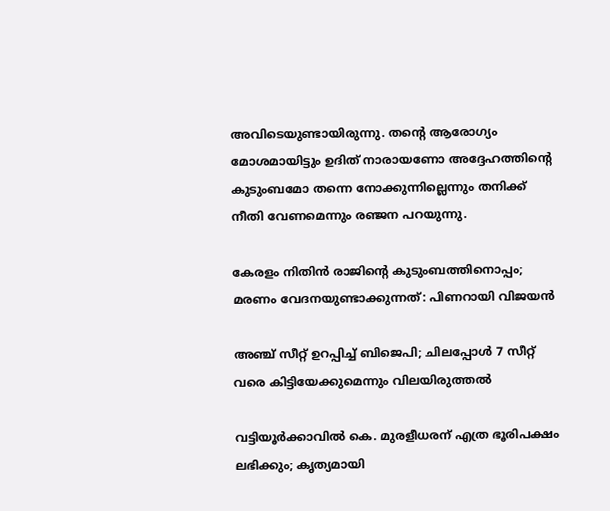അവിടെയുണ്ടായിരുന്നു. തന്റെ ആരോഗ്യം മോശമായിട്ടും ഉദിത് നാരായണോ അദ്ദേഹത്തിന്റെ കുടുംബമോ തന്നെ നോക്കുന്നില്ലെന്നും തനിക്ക് നീതി വേണമെന്നും രഞ്ജന പറയുന്നു.

കേരളം നിതിൻ രാജിന്‍റെ കുടുംബത്തിനൊപ്പം; മരണം വേദനയുണ്ടാക്കുന്നത്: പിണറായി വിജയൻ

അഞ്ച് സീറ്റ് ഉറപ്പിച്ച് ബിജെപി; ചിലപ്പോൾ 7 സീറ്റ് വരെ കിട്ടിയേക്കുമെന്നും വിലയിരുത്തൽ

വട്ടിയൂർക്കാവിൽ കെ. മുരളീധരന് എത്ര ഭൂരിപക്ഷം ലഭിക്കും; കൃത‍്യമായി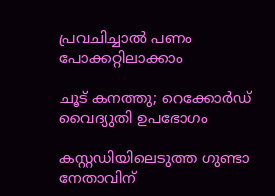പ്രവചിച്ചാൽ പണം പോക്കറ്റിലാക്കാം

ചൂട് കനത്തു; റെക്കോർഡ് വൈദ്യുതി ഉപഭോഗം

കസ്റ്റഡിയിലെടുത്ത ഗുണ്ടാ നേതാവിന്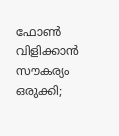ഫോൺ വിളിക്കാൻ സൗകര‍്യം ഒരുക്കി;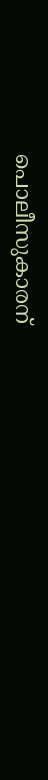പൊലീസുകാരന്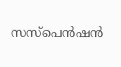സസ്പെൻഷൻ